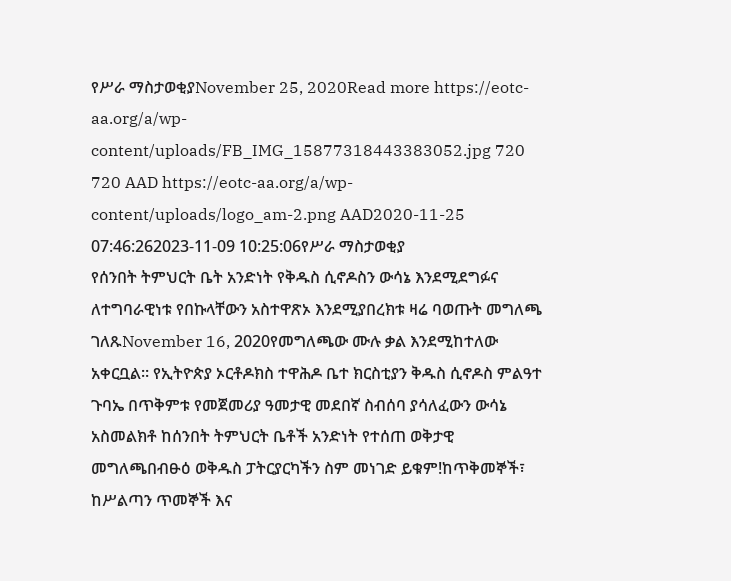የሥራ ማስታወቂያNovember 25, 2020Read more https://eotc-aa.org/a/wp-content/uploads/FB_IMG_15877318443383052.jpg 720 720 AAD https://eotc-aa.org/a/wp-content/uploads/logo_am-2.png AAD2020-11-25 07:46:262023-11-09 10:25:06የሥራ ማስታወቂያ
የሰንበት ትምህርት ቤት አንድነት የቅዱስ ሲኖዶስን ውሳኔ እንደሚደግፉና ለተግባራዊነቱ የበኩላቸውን አስተዋጽኦ እንደሚያበረክቱ ዛሬ ባወጡት መግለጫ ገለጹNovember 16, 2020የመግለጫው ሙሉ ቃል እንደሚከተለው አቀርቧል። የኢትዮጵያ ኦርቶዶክስ ተዋሕዶ ቤተ ክርስቲያን ቅዱስ ሲኖዶስ ምልዓተ ጉባኤ በጥቅምቱ የመጀመሪያ ዓመታዊ መደበኛ ስብሰባ ያሳለፈውን ውሳኔ አስመልክቶ ከሰንበት ትምህርት ቤቶች አንድነት የተሰጠ ወቅታዊ መግለጫበብፁዕ ወቅዱስ ፓትርያርካችን ስም መነገድ ይቁም!ከጥቅመኞች፣ ከሥልጣን ጥመኞች እና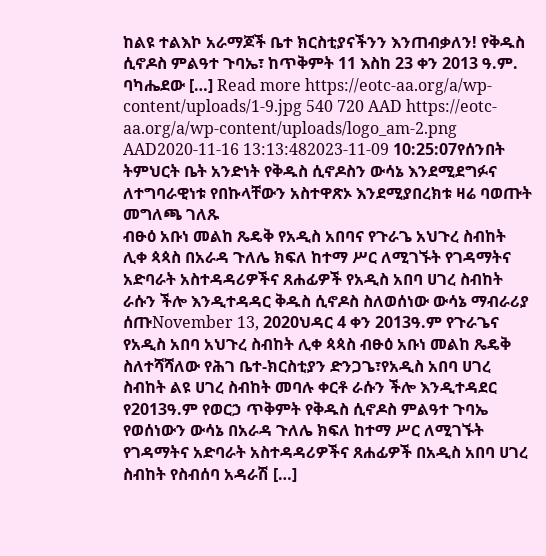ከልዩ ተልእኮ አራማጆች ቤተ ክርስቲያናችንን እንጠብቃለን! የቅዱስ ሲኖዶስ ምልዓተ ጉባኤ፣ ከጥቅምት 11 እስከ 23 ቀን 2013 ዓ.ም. ባካሔደው […] Read more https://eotc-aa.org/a/wp-content/uploads/1-9.jpg 540 720 AAD https://eotc-aa.org/a/wp-content/uploads/logo_am-2.png AAD2020-11-16 13:13:482023-11-09 10:25:07የሰንበት ትምህርት ቤት አንድነት የቅዱስ ሲኖዶስን ውሳኔ እንደሚደግፉና ለተግባራዊነቱ የበኩላቸውን አስተዋጽኦ እንደሚያበረክቱ ዛሬ ባወጡት መግለጫ ገለጹ
ብፁዕ አቡነ መልከ ጼዴቅ የአዲስ አበባና የጉራጌ አህጉረ ስብከት ሊቀ ጳጳስ በአራዳ ጉለሌ ክፍለ ከተማ ሥር ለሚገኙት የገዳማትና አድባራት አስተዳዳሪዎችና ጸሐፊዎች የአዲስ አበባ ሀገረ ስብከት ራሱን ችሎ እንዲተዳዳር ቅዱስ ሲኖዶስ ስለወሰነው ውሳኔ ማብራሪያ ሰጡNovember 13, 2020ህዳር 4 ቀን 2013ዓ.ም የጉራጌና የአዲስ አበባ አህጉረ ስብከት ሊቀ ጳጳስ ብፁዕ አቡነ መልከ ጼዴቅ ስለተሻሻለው የሕገ ቤተ-ክርስቲያን ድንጋጌ፣የአዲስ አበባ ሀገረ ስብከት ልዩ ሀገረ ስብከት መባሉ ቀርቶ ራሱን ችሎ እንዲተዳደር የ2013ዓ.ም የወርኃ ጥቅምት የቅዱስ ሲኖዶስ ምልዓተ ጉባኤ የወሰነውን ውሳኔ በአራዳ ጉለሌ ክፍለ ከተማ ሥር ለሚገኙት የገዳማትና አድባራት አስተዳዳሪዎችና ጸሐፊዎች በአዲስ አበባ ሀገረ ስብከት የስብሰባ አዳራሽ […]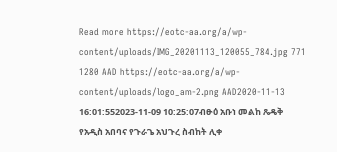Read more https://eotc-aa.org/a/wp-content/uploads/IMG_20201113_120055_784.jpg 771 1280 AAD https://eotc-aa.org/a/wp-content/uploads/logo_am-2.png AAD2020-11-13 16:01:552023-11-09 10:25:07ብፁዕ አቡነ መልከ ጼዴቅ የአዲስ አበባና የጉራጌ አህጉረ ስብከት ሊቀ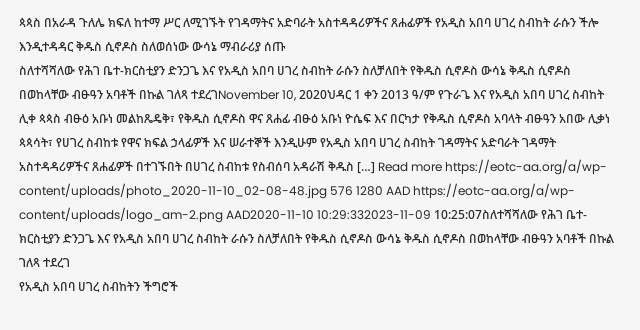ጳጳስ በአራዳ ጉለሌ ክፍለ ከተማ ሥር ለሚገኙት የገዳማትና አድባራት አስተዳዳሪዎችና ጸሐፊዎች የአዲስ አበባ ሀገረ ስብከት ራሱን ችሎ እንዲተዳዳር ቅዱስ ሲኖዶስ ስለወሰነው ውሳኔ ማብራሪያ ሰጡ
ስለተሻሻለው የሕገ ቤተ-ክርስቲያን ድንጋጌ እና የአዲስ አበባ ሀገረ ስብከት ራሱን ስለቻለበት የቅዱስ ሲኖዶስ ውሳኔ ቅዱስ ሲኖዶስ በወከላቸው ብፁዓን አባቶች በኩል ገለጻ ተደረገNovember 10, 2020ህዳር 1 ቀን 2013 ዓ/ም የጉራጌ እና የአዲስ አበባ ሀገረ ስብከት ሊቀ ጳጳስ ብፁዕ አቡነ መልከጼዴቅ፣ የቅዱስ ሲኖዶስ ዋና ጸሐፊ ብፁዕ አቡነ ዮሴፍ እና በርካታ የቅዱስ ሲኖዶስ አባላት ብፁዓን አበው ሊቃነ ጳጳሳት፣ የሀገረ ስብከቱ የዋና ክፍል ኃላፊዎች እና ሠራተኞች እንዲሁም የአዲስ አበባ ሀገረ ስብከት ገዳማትና አድባራት ገዳማት አስተዳዳሪዎችና ጸሐፊዎች በተገኙበት በሀገረ ስብከቱ የስብሰባ አዳራሽ ቅዱስ […] Read more https://eotc-aa.org/a/wp-content/uploads/photo_2020-11-10_02-08-48.jpg 576 1280 AAD https://eotc-aa.org/a/wp-content/uploads/logo_am-2.png AAD2020-11-10 10:29:332023-11-09 10:25:07ስለተሻሻለው የሕገ ቤተ-ክርስቲያን ድንጋጌ እና የአዲስ አበባ ሀገረ ስብከት ራሱን ስለቻለበት የቅዱስ ሲኖዶስ ውሳኔ ቅዱስ ሲኖዶስ በወከላቸው ብፁዓን አባቶች በኩል ገለጻ ተደረገ
የአዲስ አበባ ሀገረ ስብከትን ችግሮች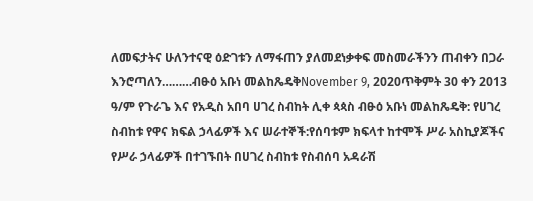ለመፍታትና ሁለንተናዊ ዕድገቱን ለማፋጠን ያለመደነቃቀፍ መስመራችንን ጠብቀን በጋራ እንሮጣለን………ብፁዕ አቡነ መልከጼዴቅNovember 9, 2020ጥቅምት 30 ቀን 2013 ዓ/ም የጉራጌ እና የአዲስ አበባ ሀገረ ስብከት ሊቀ ጳጳስ ብፁዕ አቡነ መልከጼዴቅ: የሀገረ ስብከቱ የዋና ክፍል ኃላፊዎች እና ሠራተኞች:የሰባቱም ክፍላተ ከተሞች ሥራ አስኪያጆችና የሥራ ኃላፊዎች በተገኙበት በሀገረ ስብከቱ የስብሰባ አዳራሽ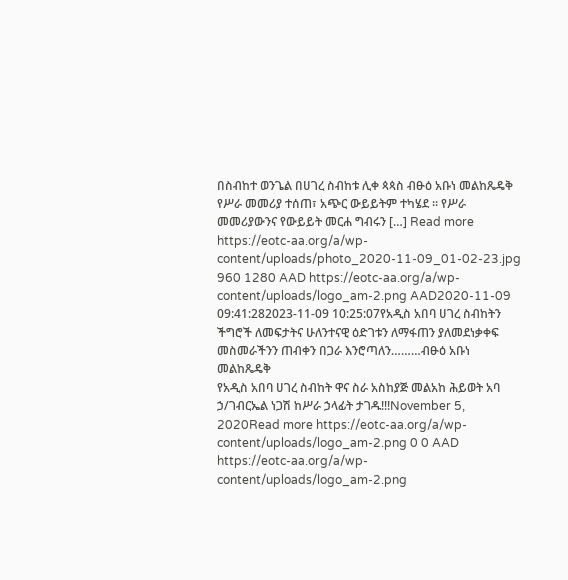በስብከተ ወንጌል በሀገረ ስብከቱ ሊቀ ጳጳስ ብፁዕ አቡነ መልከጼዴቅ የሥራ መመሪያ ተሰጠ፣ አጭር ውይይትም ተካሄደ ። የሥራ መመሪያውንና የውይይት መርሐ ግብሩን […] Read more https://eotc-aa.org/a/wp-content/uploads/photo_2020-11-09_01-02-23.jpg 960 1280 AAD https://eotc-aa.org/a/wp-content/uploads/logo_am-2.png AAD2020-11-09 09:41:282023-11-09 10:25:07የአዲስ አበባ ሀገረ ስብከትን ችግሮች ለመፍታትና ሁለንተናዊ ዕድገቱን ለማፋጠን ያለመደነቃቀፍ መስመራችንን ጠብቀን በጋራ እንሮጣለን………ብፁዕ አቡነ መልከጼዴቅ
የአዲስ አበባ ሀገረ ስብከት ዋና ስራ አስከያጅ መልአከ ሕይወት አባ ኃ/ገብርኤል ነጋሽ ከሥራ ኃላፊት ታገዱ!!!November 5, 2020Read more https://eotc-aa.org/a/wp-content/uploads/logo_am-2.png 0 0 AAD https://eotc-aa.org/a/wp-content/uploads/logo_am-2.png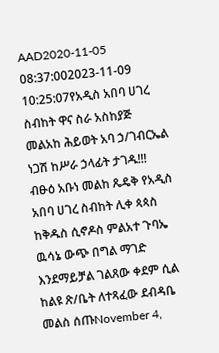AAD2020-11-05 08:37:002023-11-09 10:25:07የአዲስ አበባ ሀገረ ስብከት ዋና ስራ አስከያጅ መልአከ ሕይወት አባ ኃ/ገብርኤል ነጋሽ ከሥራ ኃላፊት ታገዱ!!!
ብፁዕ አቡነ መልከ ጼዴቅ የአዲስ አበባ ሀገረ ስብከት ሊቀ ጳጳስ ከቅዱስ ሲኖዶስ ምልአተ ጉባኤ ዉሳኔ ውጭ በግል ማገድ እንደማይቻል ገልጸው ቀደም ሲል ከልዩ ጽ/ቤት ለተጻፈው ደብዳቤ መልስ ሰጡNovember 4,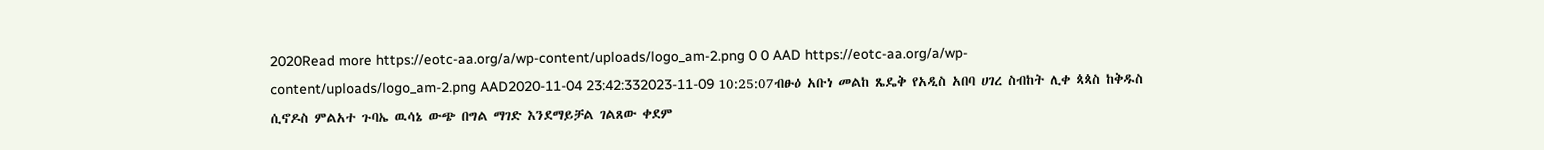2020Read more https://eotc-aa.org/a/wp-content/uploads/logo_am-2.png 0 0 AAD https://eotc-aa.org/a/wp-content/uploads/logo_am-2.png AAD2020-11-04 23:42:332023-11-09 10:25:07ብፁዕ አቡነ መልከ ጼዴቅ የአዲስ አበባ ሀገረ ስብከት ሊቀ ጳጳስ ከቅዱስ ሲኖዶስ ምልአተ ጉባኤ ዉሳኔ ውጭ በግል ማገድ እንደማይቻል ገልጸው ቀደም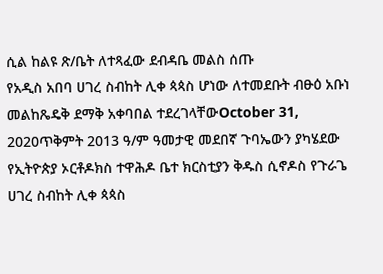ሲል ከልዩ ጽ/ቤት ለተጻፈው ደብዳቤ መልስ ሰጡ
የአዲስ አበባ ሀገረ ስብከት ሊቀ ጳጳስ ሆነው ለተመደቡት ብፁዕ አቡነ መልከጼዴቅ ደማቅ አቀባበል ተደረገላቸውOctober 31, 2020ጥቅምት 2013 ዓ/ም ዓመታዊ መደበኛ ጉባኤውን ያካሄደው የኢትዮጵያ ኦርቶዶክስ ተዋሕዶ ቤተ ክርስቲያን ቅዱስ ሲኖዶስ የጉራጌ ሀገረ ስብከት ሊቀ ጳጳስ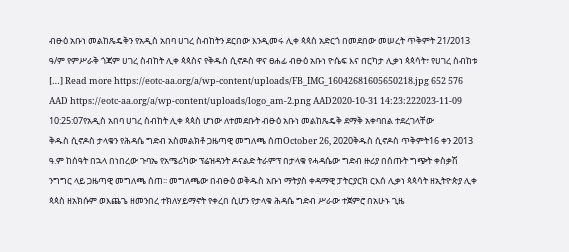ብፁዕ አቡነ መልከጼዴቅን የአዲስ አበባ ሀገረ ስብከትን ደርበው እንዲመሩ ሊቀ ጳጳስ አድርጎ በመደበው መሠረት ጥቅምት 21/2013 ዓ/ም የምሥራቅ ጎጃም ሀገረ ስብከት ሊቀ ጳጳስና የቅዱስ ሲኖዶስ ዋና ፀሐፊ ብፁዕ አቡነ ዮሴፍ እና በርካታ ሊቃነ ጳጳሳት፣ የሀገረ ስብከቱ […] Read more https://eotc-aa.org/a/wp-content/uploads/FB_IMG_16042681605650218.jpg 652 576 AAD https://eotc-aa.org/a/wp-content/uploads/logo_am-2.png AAD2020-10-31 14:23:222023-11-09 10:25:07የአዲስ አበባ ሀገረ ስብከት ሊቀ ጳጳስ ሆነው ለተመደቡት ብፁዕ አቡነ መልከጼዴቅ ደማቅ አቀባበል ተደረገላቸው
ቅዱስ ሲኖዶስ ታላቁን የሕዳሴ ግድብ አስመልክቶ ጋዜጣዊ መግለጫ ሰጠOctober 26, 2020ቅዱስ ሲኖዶስ ጥቅምት16 ቀን 2013 ዓ.ም ከሰዓት በኋላ በነበረው ጉባኤ የአሜሪካው ፕሬዝዳንት ዶናልድ ትራምፕ በታላቁ የሓዳሴው ግድብ ዙሪያ በሰጡት ግጭት ቀስቃሽ ንግግር ላይ ጋዜጣዊ መግለጫ ሰጠ፡፡ መግለጫው በብፁዕ ወቅዱስ አቡነ ማትያስ ቀዳማዊ ፓትርያርክ ርእሰ ሊቃነ ጳጳሳት ዘኢትዮጵያ ሊቀ ጳጳስ ዘአክሱም ወእጨጌ ዘመንበረ ተክለሃይማኖት የቀረበ ሲሆን የታላቁ ሕዳሴ ግድብ ሥራው ተጀምሮ በአሁኑ ጊዜ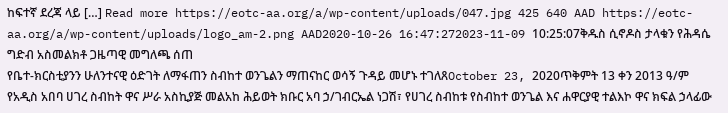ከፍተኛ ደረጃ ላይ […] Read more https://eotc-aa.org/a/wp-content/uploads/047.jpg 425 640 AAD https://eotc-aa.org/a/wp-content/uploads/logo_am-2.png AAD2020-10-26 16:47:272023-11-09 10:25:07ቅዱስ ሲኖዶስ ታላቁን የሕዳሴ ግድብ አስመልክቶ ጋዜጣዊ መግለጫ ሰጠ
የቤተ-ክርስቲያንን ሁለንተናዊ ዕድገት ለማፋጠን ስብከተ ወንጌልን ማጠናከር ወሳኝ ጉዳይ መሆኑ ተገለጸOctober 23, 2020ጥቅምት 13 ቀን 2013 ዓ/ም የአዲስ አበባ ሀገረ ስብከት ዋና ሥራ አስኪያጅ መልአከ ሕይወት ክቡር አባ ኃ/ገብርኤል ነጋሽ፣ የሀገረ ስብከቱ የስብከተ ወንጌል እና ሐዋርያዊ ተልእኮ ዋና ክፍል ኃላፊው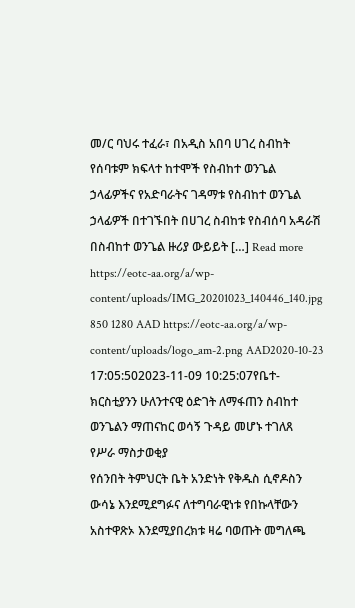መ/ር ባህሩ ተፈራ፣ በአዲስ አበባ ሀገረ ስብከት የሰባቱም ክፍላተ ከተሞች የስብከተ ወንጌል ኃላፊዎችና የአድባራትና ገዳማቱ የስብከተ ወንጌል ኃላፊዎች በተገኙበት በሀገረ ስብከቱ የስብሰባ አዳራሽ በስብከተ ወንጌል ዙሪያ ውይይት […] Read more https://eotc-aa.org/a/wp-content/uploads/IMG_20201023_140446_140.jpg 850 1280 AAD https://eotc-aa.org/a/wp-content/uploads/logo_am-2.png AAD2020-10-23 17:05:502023-11-09 10:25:07የቤተ-ክርስቲያንን ሁለንተናዊ ዕድገት ለማፋጠን ስብከተ ወንጌልን ማጠናከር ወሳኝ ጉዳይ መሆኑ ተገለጸ
የሥራ ማስታወቂያ
የሰንበት ትምህርት ቤት አንድነት የቅዱስ ሲኖዶስን ውሳኔ እንደሚደግፉና ለተግባራዊነቱ የበኩላቸውን አስተዋጽኦ እንደሚያበረክቱ ዛሬ ባወጡት መግለጫ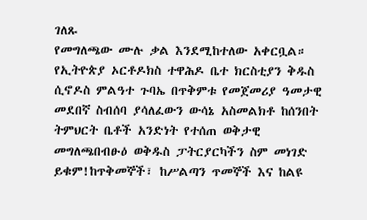ገለጹ
የመግለጫው ሙሉ ቃል እንደሚከተለው አቀርቧል። የኢትዮጵያ ኦርቶዶክስ ተዋሕዶ ቤተ ክርስቲያን ቅዱስ ሲኖዶስ ምልዓተ ጉባኤ በጥቅምቱ የመጀመሪያ ዓመታዊ መደበኛ ስብሰባ ያሳለፈውን ውሳኔ አስመልክቶ ከሰንበት ትምህርት ቤቶች አንድነት የተሰጠ ወቅታዊ መግለጫበብፁዕ ወቅዱስ ፓትርያርካችን ስም መነገድ ይቁም!ከጥቅመኞች፣ ከሥልጣን ጥመኞች እና ከልዩ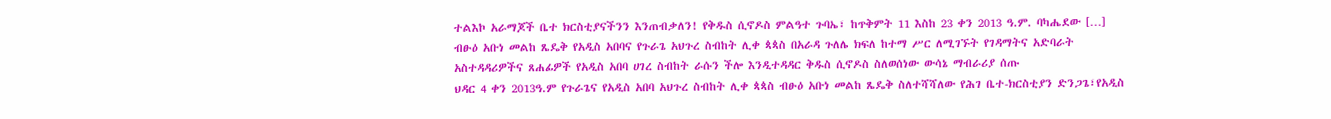ተልእኮ አራማጆች ቤተ ክርስቲያናችንን እንጠብቃለን! የቅዱስ ሲኖዶስ ምልዓተ ጉባኤ፣ ከጥቅምት 11 እስከ 23 ቀን 2013 ዓ.ም. ባካሔደው […]
ብፁዕ አቡነ መልከ ጼዴቅ የአዲስ አበባና የጉራጌ አህጉረ ስብከት ሊቀ ጳጳስ በአራዳ ጉለሌ ክፍለ ከተማ ሥር ለሚገኙት የገዳማትና አድባራት አስተዳዳሪዎችና ጸሐፊዎች የአዲስ አበባ ሀገረ ስብከት ራሱን ችሎ እንዲተዳዳር ቅዱስ ሲኖዶስ ስለወሰነው ውሳኔ ማብራሪያ ሰጡ
ህዳር 4 ቀን 2013ዓ.ም የጉራጌና የአዲስ አበባ አህጉረ ስብከት ሊቀ ጳጳስ ብፁዕ አቡነ መልከ ጼዴቅ ስለተሻሻለው የሕገ ቤተ-ክርስቲያን ድንጋጌ፣የአዲስ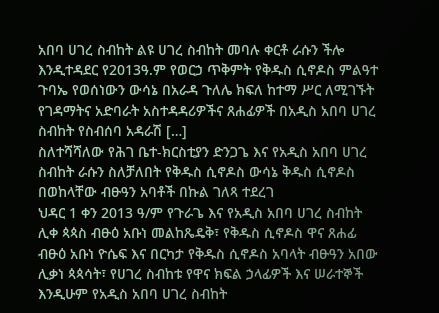አበባ ሀገረ ስብከት ልዩ ሀገረ ስብከት መባሉ ቀርቶ ራሱን ችሎ እንዲተዳደር የ2013ዓ.ም የወርኃ ጥቅምት የቅዱስ ሲኖዶስ ምልዓተ ጉባኤ የወሰነውን ውሳኔ በአራዳ ጉለሌ ክፍለ ከተማ ሥር ለሚገኙት የገዳማትና አድባራት አስተዳዳሪዎችና ጸሐፊዎች በአዲስ አበባ ሀገረ ስብከት የስብሰባ አዳራሽ […]
ስለተሻሻለው የሕገ ቤተ-ክርስቲያን ድንጋጌ እና የአዲስ አበባ ሀገረ ስብከት ራሱን ስለቻለበት የቅዱስ ሲኖዶስ ውሳኔ ቅዱስ ሲኖዶስ በወከላቸው ብፁዓን አባቶች በኩል ገለጻ ተደረገ
ህዳር 1 ቀን 2013 ዓ/ም የጉራጌ እና የአዲስ አበባ ሀገረ ስብከት ሊቀ ጳጳስ ብፁዕ አቡነ መልከጼዴቅ፣ የቅዱስ ሲኖዶስ ዋና ጸሐፊ ብፁዕ አቡነ ዮሴፍ እና በርካታ የቅዱስ ሲኖዶስ አባላት ብፁዓን አበው ሊቃነ ጳጳሳት፣ የሀገረ ስብከቱ የዋና ክፍል ኃላፊዎች እና ሠራተኞች እንዲሁም የአዲስ አበባ ሀገረ ስብከት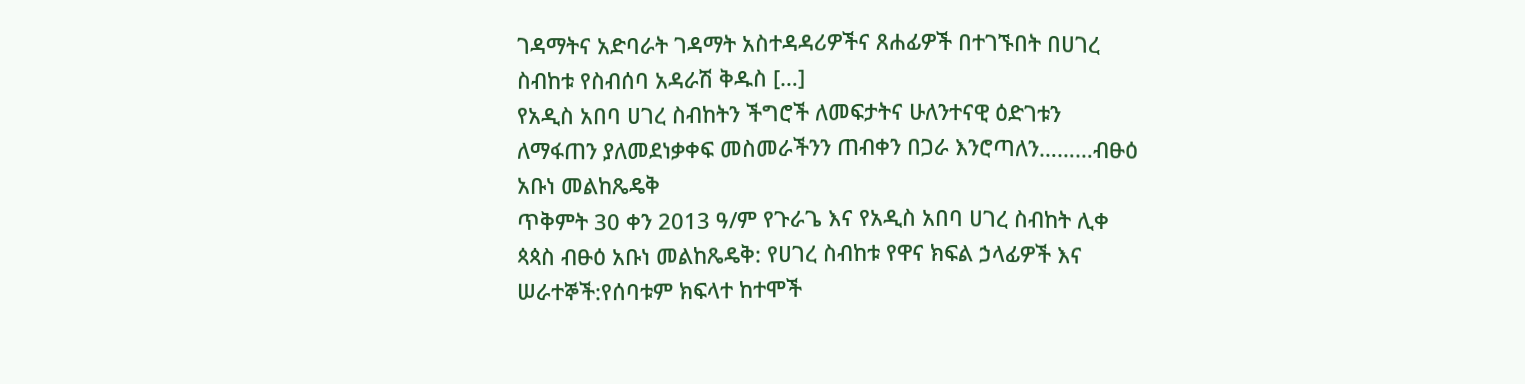ገዳማትና አድባራት ገዳማት አስተዳዳሪዎችና ጸሐፊዎች በተገኙበት በሀገረ ስብከቱ የስብሰባ አዳራሽ ቅዱስ […]
የአዲስ አበባ ሀገረ ስብከትን ችግሮች ለመፍታትና ሁለንተናዊ ዕድገቱን ለማፋጠን ያለመደነቃቀፍ መስመራችንን ጠብቀን በጋራ እንሮጣለን………ብፁዕ አቡነ መልከጼዴቅ
ጥቅምት 30 ቀን 2013 ዓ/ም የጉራጌ እና የአዲስ አበባ ሀገረ ስብከት ሊቀ ጳጳስ ብፁዕ አቡነ መልከጼዴቅ: የሀገረ ስብከቱ የዋና ክፍል ኃላፊዎች እና ሠራተኞች:የሰባቱም ክፍላተ ከተሞች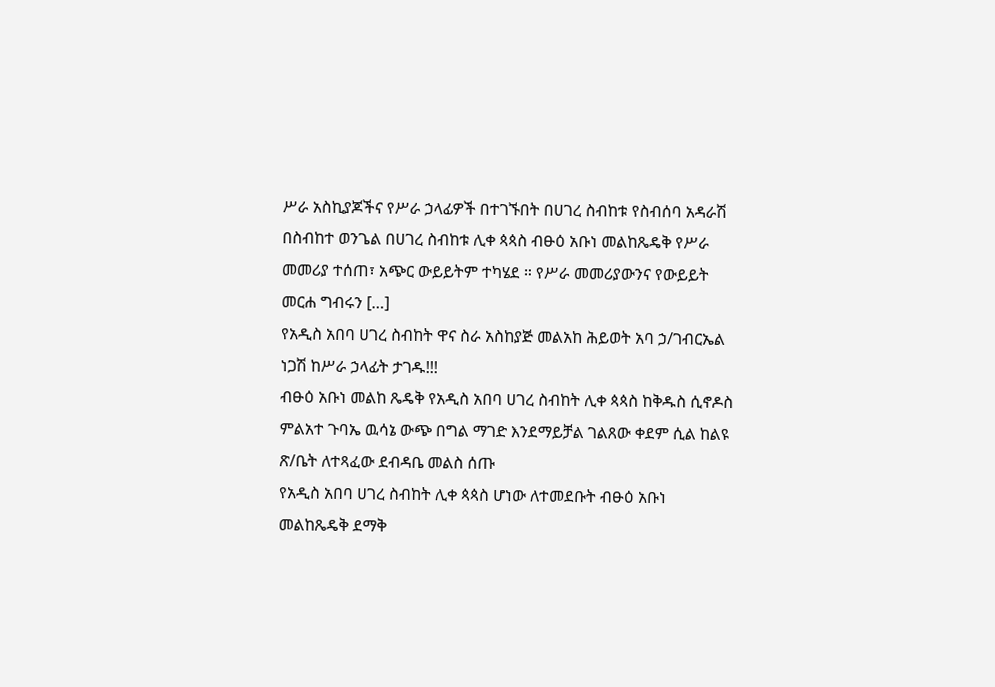ሥራ አስኪያጆችና የሥራ ኃላፊዎች በተገኙበት በሀገረ ስብከቱ የስብሰባ አዳራሽ በስብከተ ወንጌል በሀገረ ስብከቱ ሊቀ ጳጳስ ብፁዕ አቡነ መልከጼዴቅ የሥራ መመሪያ ተሰጠ፣ አጭር ውይይትም ተካሄደ ። የሥራ መመሪያውንና የውይይት መርሐ ግብሩን […]
የአዲስ አበባ ሀገረ ስብከት ዋና ስራ አስከያጅ መልአከ ሕይወት አባ ኃ/ገብርኤል ነጋሽ ከሥራ ኃላፊት ታገዱ!!!
ብፁዕ አቡነ መልከ ጼዴቅ የአዲስ አበባ ሀገረ ስብከት ሊቀ ጳጳስ ከቅዱስ ሲኖዶስ ምልአተ ጉባኤ ዉሳኔ ውጭ በግል ማገድ እንደማይቻል ገልጸው ቀደም ሲል ከልዩ ጽ/ቤት ለተጻፈው ደብዳቤ መልስ ሰጡ
የአዲስ አበባ ሀገረ ስብከት ሊቀ ጳጳስ ሆነው ለተመደቡት ብፁዕ አቡነ መልከጼዴቅ ደማቅ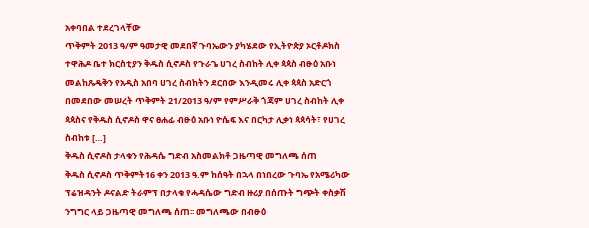አቀባበል ተደረገላቸው
ጥቅምት 2013 ዓ/ም ዓመታዊ መደበኛ ጉባኤውን ያካሄደው የኢትዮጵያ ኦርቶዶክስ ተዋሕዶ ቤተ ክርስቲያን ቅዱስ ሲኖዶስ የጉራጌ ሀገረ ስብከት ሊቀ ጳጳስ ብፁዕ አቡነ መልከጼዴቅን የአዲስ አበባ ሀገረ ስብከትን ደርበው እንዲመሩ ሊቀ ጳጳስ አድርጎ በመደበው መሠረት ጥቅምት 21/2013 ዓ/ም የምሥራቅ ጎጃም ሀገረ ስብከት ሊቀ ጳጳስና የቅዱስ ሲኖዶስ ዋና ፀሐፊ ብፁዕ አቡነ ዮሴፍ እና በርካታ ሊቃነ ጳጳሳት፣ የሀገረ ስብከቱ […]
ቅዱስ ሲኖዶስ ታላቁን የሕዳሴ ግድብ አስመልክቶ ጋዜጣዊ መግለጫ ሰጠ
ቅዱስ ሲኖዶስ ጥቅምት16 ቀን 2013 ዓ.ም ከሰዓት በኋላ በነበረው ጉባኤ የአሜሪካው ፕሬዝዳንት ዶናልድ ትራምፕ በታላቁ የሓዳሴው ግድብ ዙሪያ በሰጡት ግጭት ቀስቃሽ ንግግር ላይ ጋዜጣዊ መግለጫ ሰጠ፡፡ መግለጫው በብፁዕ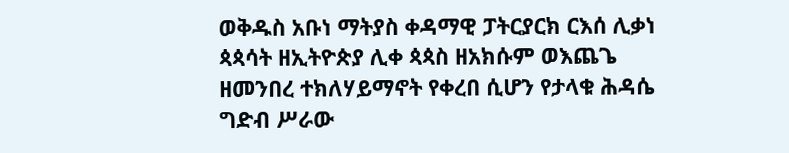ወቅዱስ አቡነ ማትያስ ቀዳማዊ ፓትርያርክ ርእሰ ሊቃነ ጳጳሳት ዘኢትዮጵያ ሊቀ ጳጳስ ዘአክሱም ወእጨጌ ዘመንበረ ተክለሃይማኖት የቀረበ ሲሆን የታላቁ ሕዳሴ ግድብ ሥራው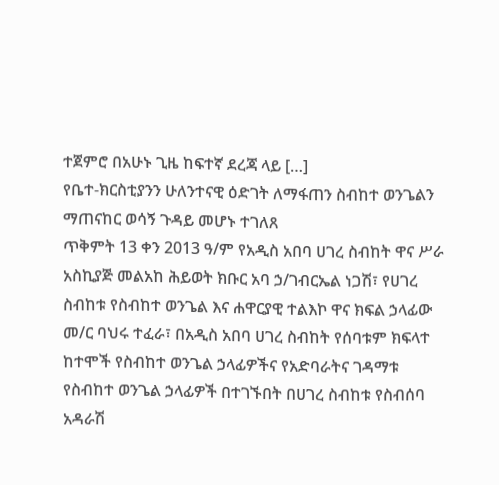ተጀምሮ በአሁኑ ጊዜ ከፍተኛ ደረጃ ላይ […]
የቤተ-ክርስቲያንን ሁለንተናዊ ዕድገት ለማፋጠን ስብከተ ወንጌልን ማጠናከር ወሳኝ ጉዳይ መሆኑ ተገለጸ
ጥቅምት 13 ቀን 2013 ዓ/ም የአዲስ አበባ ሀገረ ስብከት ዋና ሥራ አስኪያጅ መልአከ ሕይወት ክቡር አባ ኃ/ገብርኤል ነጋሽ፣ የሀገረ ስብከቱ የስብከተ ወንጌል እና ሐዋርያዊ ተልእኮ ዋና ክፍል ኃላፊው መ/ር ባህሩ ተፈራ፣ በአዲስ አበባ ሀገረ ስብከት የሰባቱም ክፍላተ ከተሞች የስብከተ ወንጌል ኃላፊዎችና የአድባራትና ገዳማቱ የስብከተ ወንጌል ኃላፊዎች በተገኙበት በሀገረ ስብከቱ የስብሰባ አዳራሽ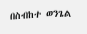በስብከተ ወንጌል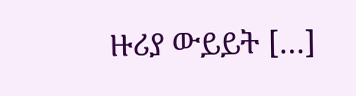ዙሪያ ውይይት […]